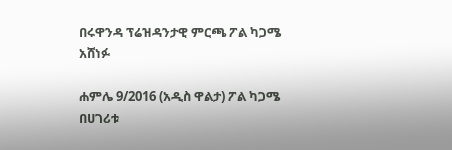በሩዋንዳ ፕሬዝዳንታዊ ምርጫ ፖል ካጋሜ አሸነፉ

ሐምሌ 9/2016 (አዲስ ዋልታ) ፖል ካጋሜ በሀገሪቱ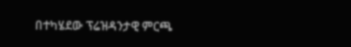በተካሄደው ፕሬዝዳንታዊ ምርጫ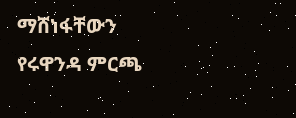ማሸነፋቸውን የሩዋንዳ ምርጫ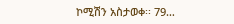ኮሚሽን አስታወቀ፡፡ 79…